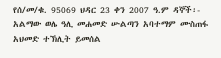የሰ/መ/ቁ. 95069 ህዳር 23 ቀን 2007 ዓ.ም ዳኞች፡- አልማው ወሌ ዓሊ መሐመድ ሡልጣን አባተማም ሙስጠፋ አህመድ ተኽሊት ይመሰል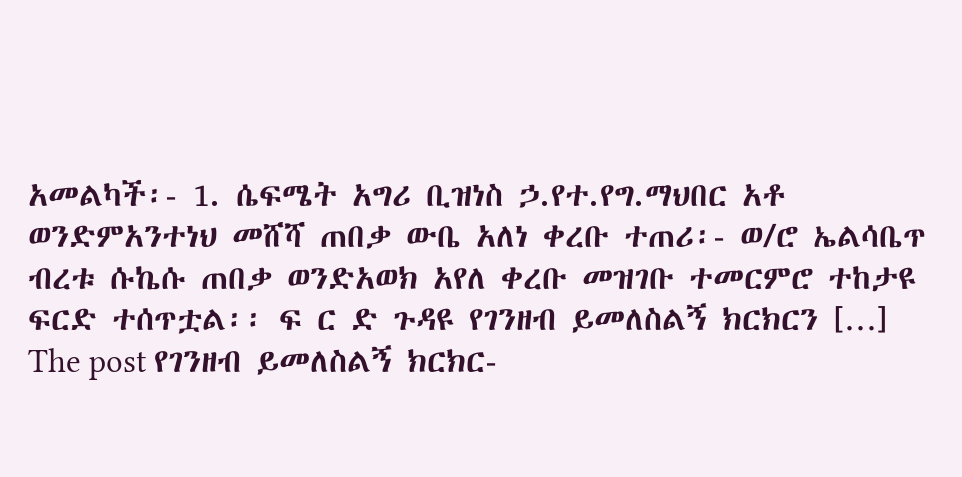አመልካች፡- 1. ሴፍሜት አግሪ ቢዝነስ ኃ.የተ.የግ.ማህበር አቶ ወንድምአንተነህ መሸሻ ጠበቃ ውቤ አለነ ቀረቡ ተጠሪ፡- ወ/ሮ ኤልሳቤጥ ብረቱ ሱኬሱ ጠበቃ ወንድአወክ አየለ ቀረቡ መዝገቡ ተመርምሮ ተከታዩ ፍርድ ተሰጥቷል፡፡ ፍ ር ድ ጉዳዩ የገንዘብ ይመለስልኝ ክርክርን […]
The post የገንዘብ ይመለስልኝ ክርክር-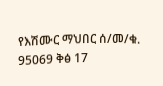የእሽሙር ማህበር ሰ/መ/ቁ. 95069 ቅፅ 17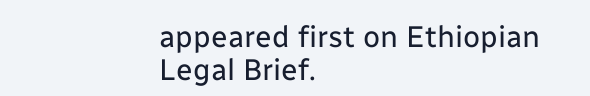appeared first on Ethiopian Legal Brief.